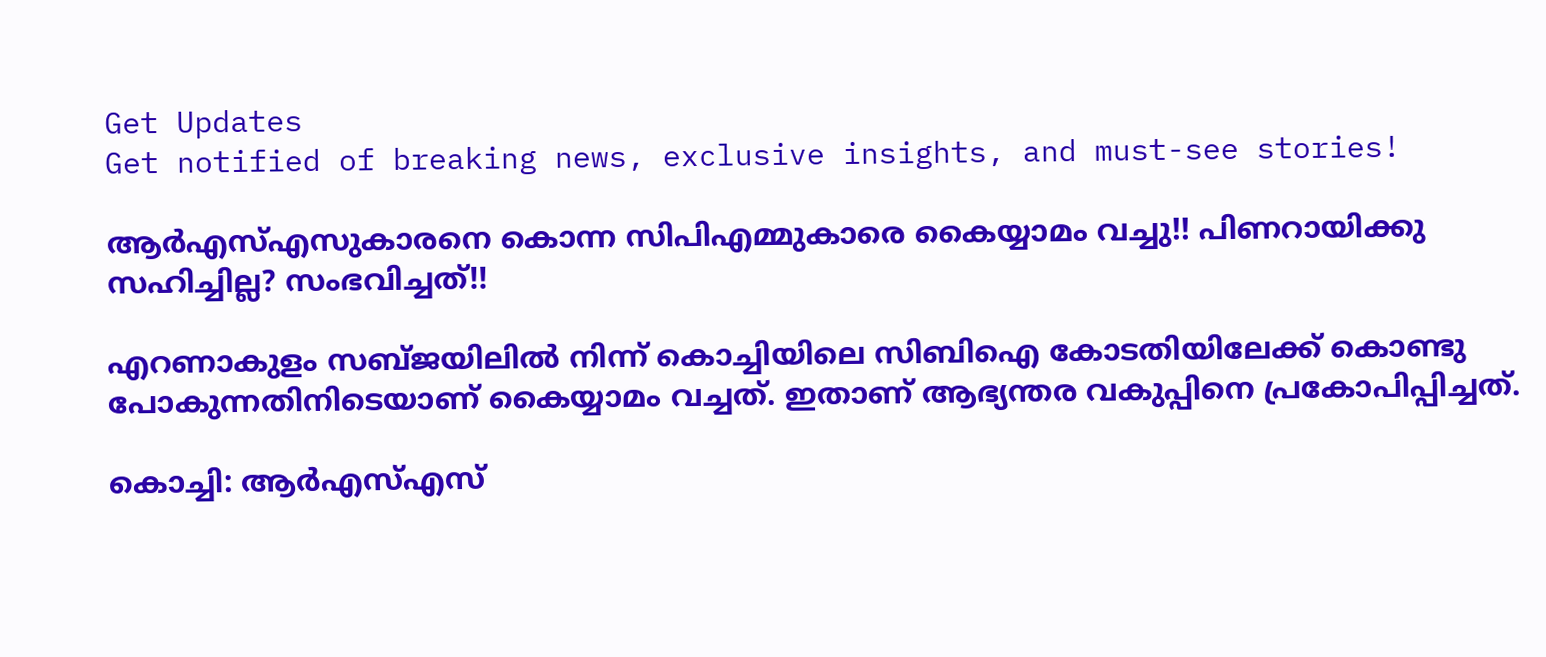Get Updates
Get notified of breaking news, exclusive insights, and must-see stories!

ആർഎസ്എസുകാരനെ കൊന്ന സിപിഎമ്മുകാരെ കൈയ്യാമം വച്ചു!! പിണറായിക്കു സഹിച്ചില്ല? സംഭവിച്ചത്!!

എറണാകുളം സബ്ജയിലിൽ നിന്ന് കൊച്ചിയിലെ സിബിഐ കോടതിയിലേക്ക് കൊണ്ടു പോകുന്നതിനിടെയാണ് കൈയ്യാമം വച്ചത്. ഇതാണ് ആഭ്യന്തര വകുപ്പിനെ പ്രകോപിപ്പിച്ചത്.

കൊച്ചി: ആർഎസ്എസ്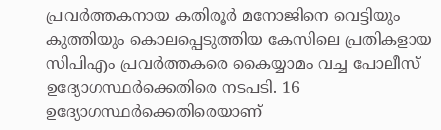പ്രവർത്തകനായ കതിരൂർ മനോജിനെ വെട്ടിയും കുത്തിയും കൊലപ്പെടുത്തിയ കേസിലെ പ്രതികളായ സിപിഎം പ്രവർത്തകരെ കൈയ്യാമം വച്ച പോലീസ് ഉദ്യോഗസ്ഥർക്കെതിരെ നടപടി. 16 ഉദ്യോഗസ്ഥർക്കെതിരെയാണ്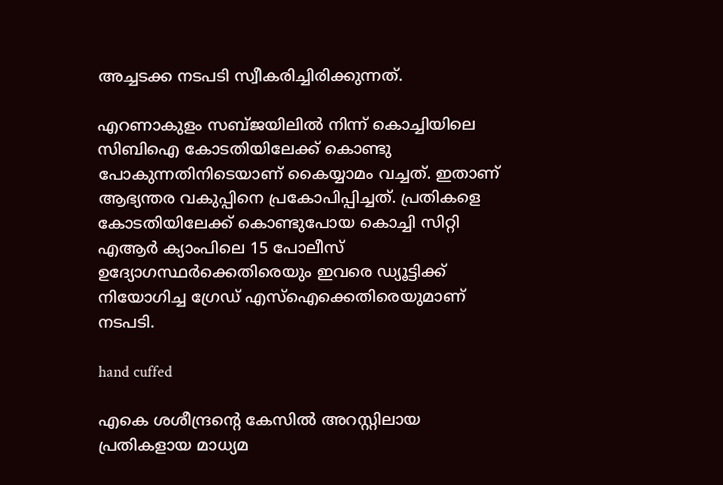അച്ചടക്ക നടപടി സ്വീകരിച്ചിരിക്കുന്നത്.

എറണാകുളം സബ്ജയിലിൽ നിന്ന് കൊച്ചിയിലെ സിബിഐ കോടതിയിലേക്ക് കൊണ്ടു പോകുന്നതിനിടെയാണ് കൈയ്യാമം വച്ചത്. ഇതാണ് ആഭ്യന്തര വകുപ്പിനെ പ്രകോപിപ്പിച്ചത്. പ്രതികളെ കോടതിയിലേക്ക് കൊണ്ടുപോയ കൊച്ചി സിറ്റി എആർ ക്യാംപിലെ 15 പോലീസ് ഉദ്യോഗസ്ഥർക്കെതിരെയും ഇവരെ ഡ്യൂട്ടിക്ക് നിയോഗിച്ച ഗ്രേഡ് എസ്ഐക്കെതിരെയുമാണ് നടപടി.

hand cuffed

എകെ ശശീന്ദ്രന്റെ കേസിൽ അറസ്റ്റിലായ പ്രതികളായ മാധ്യമ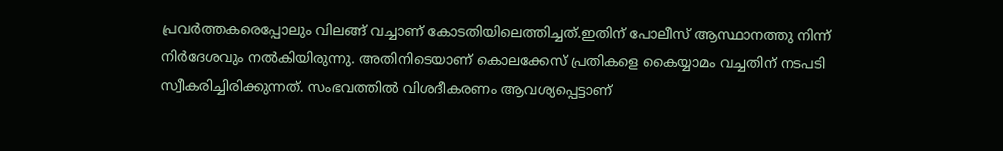പ്രവർത്തകരെപ്പോലും വിലങ്ങ് വച്ചാണ് കോടതിയിലെത്തിച്ചത്.ഇതിന് പോലീസ് ആസ്ഥാനത്തു നിന്ന് നിർദേശവും നൽകിയിരുന്നു. അതിനിടെയാണ് കൊലക്കേസ് പ്രതികളെ കൈയ്യാമം വച്ചതിന് നടപടി സ്വീകരിച്ചിരിക്കുന്നത്. സംഭവത്തിൽ വിശദീകരണം ആവശ്യപ്പെട്ടാണ്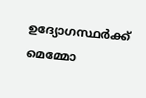ഉദ്യോഗസ്ഥർക്ക് മെമ്മോ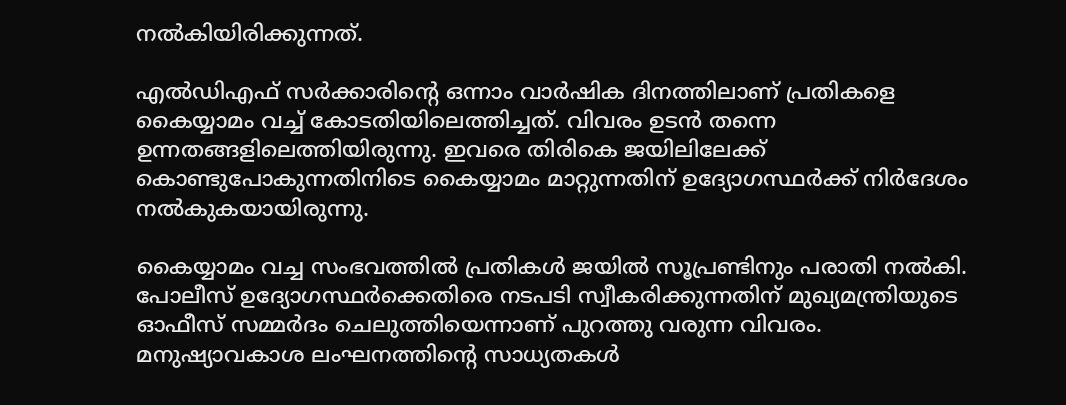നൽകിയിരിക്കുന്നത്.

എൽഡിഎഫ് സർക്കാരിന്റെ ഒന്നാം വാർഷിക ദിനത്തിലാണ് പ്രതികളെ കൈയ്യാമം വച്ച് കോടതിയിലെത്തിച്ചത്. വിവരം ഉടൻ തന്നെ ഉന്നതങ്ങളിലെത്തിയിരുന്നു. ഇവരെ തിരികെ ജയിലിലേക്ക് കൊണ്ടുപോകുന്നതിനിടെ കൈയ്യാമം മാറ്റുന്നതിന് ഉദ്യോഗസ്ഥർക്ക് നിർദേശം നൽകുകയായിരുന്നു.

കൈയ്യാമം വച്ച സംഭവത്തിൽ പ്രതികൾ ജയിൽ സൂപ്രണ്ടിനും പരാതി നൽകി. പോലീസ് ഉദ്യോഗസ്ഥർക്കെതിരെ നടപടി സ്വീകരിക്കുന്നതിന് മുഖ്യമന്ത്രിയുടെ ഓഫീസ് സമ്മർദം ചെലുത്തിയെന്നാണ് പുറത്തു വരുന്ന വിവരം. മനുഷ്യാവകാശ ലംഘനത്തിന്റെ സാധ്യതകൾ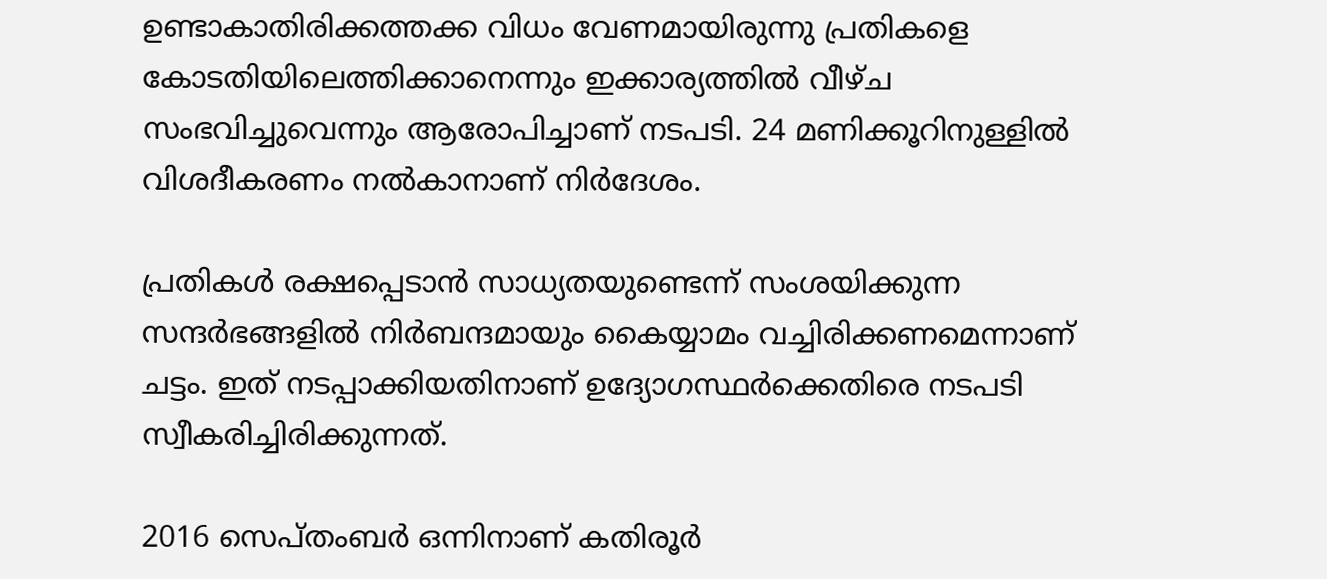ഉണ്ടാകാതിരിക്കത്തക്ക വിധം വേണമായിരുന്നു പ്രതികളെ കോടതിയിലെത്തിക്കാനെന്നും ഇക്കാര്യത്തിൽ വീഴ്ച സംഭവിച്ചുവെന്നും ആരോപിച്ചാണ് നടപടി. 24 മണിക്കൂറിനുള്ളിൽ വിശദീകരണം നൽകാനാണ് നിർദേശം.

പ്രതികൾ രക്ഷപ്പെടാൻ സാധ്യതയുണ്ടെന്ന് സംശയിക്കുന്ന സന്ദർഭങ്ങളിൽ നിർബന്ദമായും കൈയ്യാമം വച്ചിരിക്കണമെന്നാണ് ചട്ടം. ഇത് നടപ്പാക്കിയതിനാണ് ഉദ്യോഗസ്ഥർക്കെതിരെ നടപടി സ്വീകരിച്ചിരിക്കുന്നത്.

2016 സെപ്തംബർ ഒന്നിനാണ് കതിരൂർ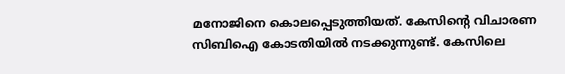മനോജിനെ കൊലപ്പെടുത്തിയത്. കേസിന്റെ വിചാരണ സിബിഐ കോടതിയിൽ നടക്കുന്നുണ്ട്. കേസിലെ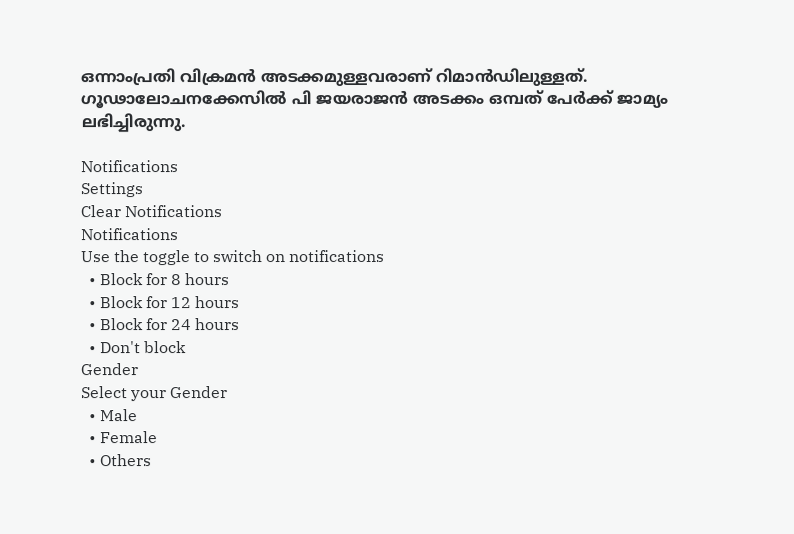ഒന്നാംപ്രതി വിക്രമൻ അടക്കമുള്ളവരാണ് റിമാൻഡിലുള്ളത്. ഗൂഢാലോചനക്കേസിൽ പി ജയരാജൻ അടക്കം ഒമ്പത് പേർക്ക് ജാമ്യം ലഭിച്ചിരുന്നു.

Notifications
Settings
Clear Notifications
Notifications
Use the toggle to switch on notifications
  • Block for 8 hours
  • Block for 12 hours
  • Block for 24 hours
  • Don't block
Gender
Select your Gender
  • Male
  • Female
  • Others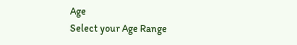Age
Select your Age Range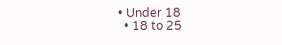• Under 18
  • 18 to 25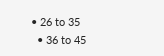• 26 to 35
  • 36 to 45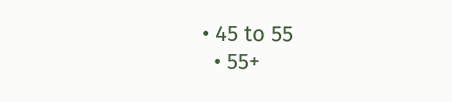• 45 to 55
  • 55+